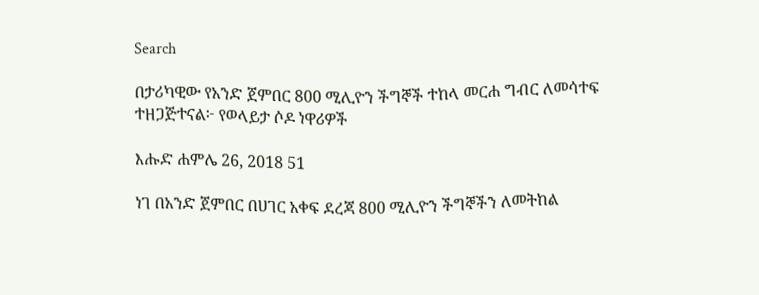Search

በታሪካዊው የአንድ ጀምበር 800 ሚሊዮን ችግኞች ተከላ መርሐ ግብር ለመሳተፍ ተዘጋጅተናል፦ የወላይታ ሶዶ ነዋሪዎች

እሑድ ሐምሌ 26, 2018 51

ነገ በአንድ ጀምበር በሀገር አቀፍ ደረጃ 800 ሚሊዮን ችግኞችን ለመትከል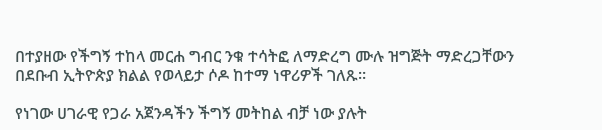በተያዘው የችግኝ ተከላ መርሐ ግብር ንቁ ተሳትፎ ለማድረግ ሙሉ ዝግጅት ማድረጋቸውን በደቡብ ኢትዮጵያ ክልል የወላይታ ሶዶ ከተማ ነዋሪዎች ገለጹ።

የነገው ሀገራዊ የጋራ አጀንዳችን ችግኝ መትከል ብቻ ነው ያሉት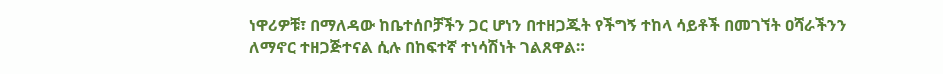ነዋሪዎቹ፣ በማለዳው ከቤተሰቦቻችን ጋር ሆነን በተዘጋጁት የችግኝ ተከላ ሳይቶች በመገኘት ዐሻራችንን ለማኖር ተዘጋጅተናል ሲሉ በከፍተኛ ተነሳሽነት ገልጸዋል።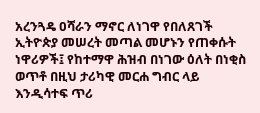አረንጓዴ ዐሻራን ማኖር ለነገዋ የበለጸገች ኢትዮጵያ መሠረት መጣል መሆኑን የጠቀሱት ነዋሪዎች፤ የከተማዋ ሕዝብ በነገው ዕለት በነቂስ ወጥቶ በዚህ ታሪካዊ መርሐ ግብር ላይ እንዲሳተፍ ጥሪ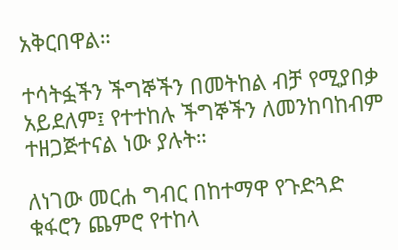አቅርበዋል።

ተሳትፏችን ችግኞችን በመትከል ብቻ የሚያበቃ አይደለም፤ የተተከሉ ችግኞችን ለመንከባከብም ተዘጋጅተናል ነው ያሉት።

ለነገው መርሐ ግብር በከተማዋ የጉድጓድ ቁፋሮን ጨምሮ የተከላ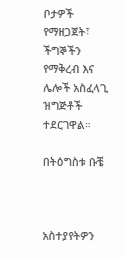ቦታዎች የማዘጋጀት፣ ችግኞችን የማቅረብ እና ሌሎች አስፈላጊ ዝግጅቶች ተደርገዋል።

በትዕግስቱ ቡቼ



አስተያየትዎን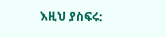እዚህ ያስፍሩ: